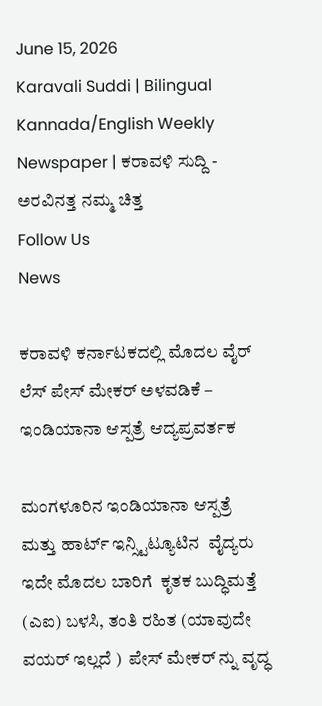June 15, 2026
Karavali Suddi | Bilingual Kannada/English Weekly Newspaper | ಕರಾವಳಿ ಸುದ್ದಿ - ಅರವಿನತ್ತ ನಮ್ಮ ಚಿತ್ತ
Follow Us
News

ಕರಾವಳಿ ಕರ್ನಾಟಕದಲ್ಲಿ ಮೊದಲ ವೈರ್ ಲೆಸ್ ಪೇಸ್ ಮೇಕರ್ ಅಳವಡಿಕೆ – ಇಂಡಿಯಾನಾ ಆಸ್ಪತ್ರೆ ಆದ್ಯಪ್ರವರ್ತಕ

ಮಂಗಳೂರಿನ ಇಂಡಿಯಾನಾ ಆಸ್ಪತ್ರೆ ಮತ್ತು ಹಾರ್ಟ್ ಇನ್ಸ್ಟಿಟ್ಯೂಟಿನ  ವೈದ್ಯರು ಇದೇ ಮೊದಲ ಬಾರಿಗೆ  ಕೃತಕ ಬುದ್ಧಿಮತ್ತೆ (ಎಐ) ಬಳಸಿ, ತಂತಿ ರಹಿತ (ಯಾವುದೇ ವಯರ್ ಇಲ್ಲದೆ )  ಪೇಸ್ ಮೇಕರ್ ನ್ನು ವೃದ್ಧ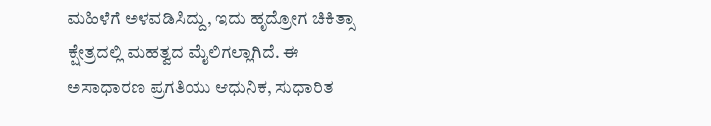ಮಹಿಳೆಗೆ ಅಳವಡಿಸಿದ್ದು, ಇದು ಹೃದ್ರೋಗ ಚಿಕಿತ್ಸಾ ಕ್ಷೇತ್ರದಲ್ಲಿ ಮಹತ್ವದ ಮೈಲಿಗಲ್ಲಾಗಿದೆ. ಈ ಅಸಾಧಾರಣ ಪ್ರಗತಿಯು ಆಧುನಿಕ, ಸುಧಾರಿತ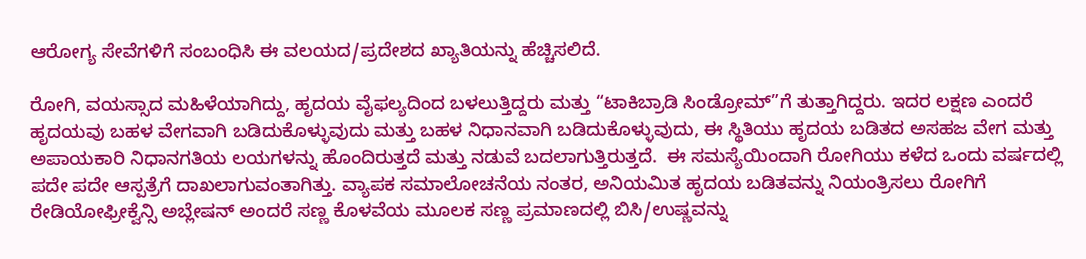ಆರೋಗ್ಯ ಸೇವೆಗಳಿಗೆ ಸಂಬಂಧಿಸಿ ಈ ವಲಯದ/ಪ್ರದೇಶದ ಖ್ಯಾತಿಯನ್ನು ಹೆಚ್ಚಿಸಲಿದೆ.

ರೋಗಿ, ವಯಸ್ಸಾದ ಮಹಿಳೆಯಾಗಿದ್ದು, ಹೃದಯ ವೈಫಲ್ಯದಿಂದ ಬಳಲುತ್ತಿದ್ದರು ಮತ್ತು “ಟಾಕಿಬ್ರಾಡಿ ಸಿಂಡ್ರೋಮ್”ಗೆ ತುತ್ತಾಗಿದ್ದರು. ಇದರ ಲಕ್ಷಣ ಎಂದರೆ ಹೃದಯವು ಬಹಳ ವೇಗವಾಗಿ ಬಡಿದುಕೊಳ್ಳುವುದು ಮತ್ತು ಬಹಳ ನಿಧಾನವಾಗಿ ಬಡಿದುಕೊಳ್ಳುವುದು, ಈ ಸ್ಥಿತಿಯು ಹೃದಯ ಬಡಿತದ ಅಸಹಜ ವೇಗ ಮತ್ತು ಅಪಾಯಕಾರಿ ನಿಧಾನಗತಿಯ ಲಯಗಳನ್ನು ಹೊಂದಿರುತ್ತದೆ ಮತ್ತು ನಡುವೆ ಬದಲಾಗುತ್ತಿರುತ್ತದೆ.  ಈ ಸಮಸ್ಯೆಯಿಂದಾಗಿ ರೋಗಿಯು ಕಳೆದ ಒಂದು ವರ್ಷದಲ್ಲಿ ಪದೇ ಪದೇ ಆಸ್ಪತ್ರೆಗೆ ದಾಖಲಾಗುವಂತಾಗಿತ್ತು. ವ್ಯಾಪಕ ಸಮಾಲೋಚನೆಯ ನಂತರ, ಅನಿಯಮಿತ ಹೃದಯ ಬಡಿತವನ್ನು ನಿಯಂತ್ರಿಸಲು ರೋಗಿಗೆ ರೇಡಿಯೋಫ್ರೀಕ್ವೆನ್ಸಿ ಅಬ್ಲೇಷನ್ ಅಂದರೆ ಸಣ್ಣ ಕೊಳವೆಯ ಮೂಲಕ ಸಣ್ಣ ಪ್ರಮಾಣದಲ್ಲಿ ಬಿಸಿ/ಉಷ್ಣವನ್ನು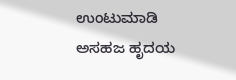ಉಂಟುಮಾಡಿ ಅಸಹಜ ಹೃದಯ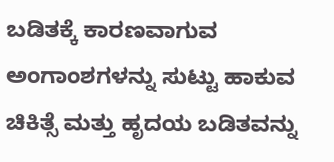ಬಡಿತಕ್ಕೆ ಕಾರಣವಾಗುವ ಅಂಗಾಂಶಗಳನ್ನು ಸುಟ್ಟು ಹಾಕುವ ಚಿಕಿತ್ಸೆ ಮತ್ತು ಹೃದಯ ಬಡಿತವನ್ನು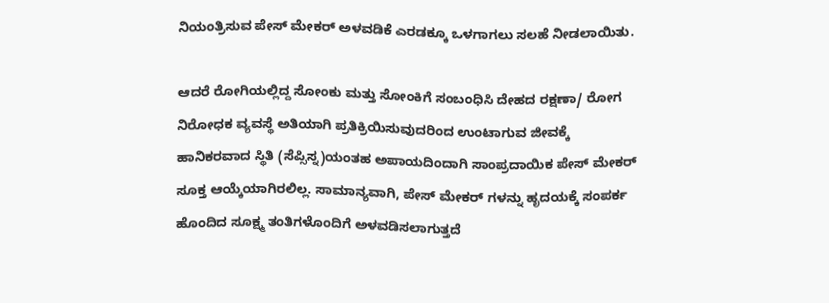ನಿಯಂತ್ರಿಸುವ ಪೇಸ್ ಮೇಕರ್ ಅಳವಡಿಕೆ ಎರಡಕ್ಕೂ ಒಳಗಾಗಲು ಸಲಹೆ ನೀಡಲಾಯಿತು.

ಆದರೆ ರೋಗಿಯಲ್ಲಿದ್ದ ಸೋಂಕು ಮತ್ತು ಸೋಂಕಿಗೆ ಸಂಬಂಧಿಸಿ ದೇಹದ ರಕ್ಷಣಾ/ ರೋಗ ನಿರೋಧಕ ವ್ಯವಸ್ಥೆ ಅತಿಯಾಗಿ ಪ್ರತಿಕ್ರಿಯಿಸುವುದರಿಂದ ಉಂಟಾಗುವ ಜೀವಕ್ಕೆ ಹಾನಿಕರವಾದ ಸ್ಥಿತಿ (ಸೆಪ್ಸಿಸ್ನ)ಯಂತಹ ಅಪಾಯದಿಂದಾಗಿ ಸಾಂಪ್ರದಾಯಿಕ ಪೇಸ್ ಮೇಕರ್ ಸೂಕ್ತ ಆಯ್ಕೆಯಾಗಿರಲಿಲ್ಲ. ಸಾಮಾನ್ಯವಾಗಿ, ಪೇಸ್ ಮೇಕರ್ ಗಳನ್ನು ಹೃದಯಕ್ಕೆ ಸಂಪರ್ಕ ಹೊಂದಿದ ಸೂಕ್ಷ್ಮ ತಂತಿಗಳೊಂದಿಗೆ ಅಳವಡಿಸಲಾಗುತ್ತದೆ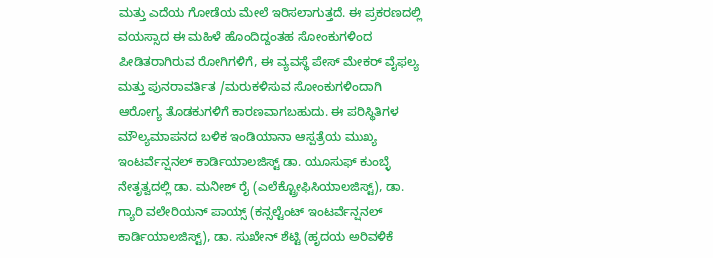ಮತ್ತು ಎದೆಯ ಗೋಡೆಯ ಮೇಲೆ ಇರಿಸಲಾಗುತ್ತದೆ. ಈ ಪ್ರಕರಣದಲ್ಲಿ ವಯಸ್ಸಾದ ಈ ಮಹಿಳೆ ಹೊಂದಿದ್ದಂತಹ ಸೋಂಕುಗಳಿಂದ ಪೀಡಿತರಾಗಿರುವ ರೋಗಿಗಳಿಗೆ, ಈ ವ್ಯವಸ್ಥೆ ಪೇಸ್ ಮೇಕರ್ ವೈಫಲ್ಯ ಮತ್ತು ಪುನರಾವರ್ತಿತ /ಮರುಕಳಿಸುವ ಸೋಂಕುಗಳಿಂದಾಗಿ ಆರೋಗ್ಯ ತೊಡಕುಗಳಿಗೆ ಕಾರಣವಾಗಬಹುದು. ಈ ಪರಿಸ್ಥಿತಿಗಳ ಮೌಲ್ಯಮಾಪನದ ಬಳಿಕ ಇಂಡಿಯಾನಾ ಆಸ್ಪತ್ರೆಯ ಮುಖ್ಯ ಇಂಟರ್ವೆನ್ಷನಲ್ ಕಾರ್ಡಿಯಾಲಜಿಸ್ಟ್ ಡಾ. ಯೂಸುಫ್ ಕುಂಬ್ಳೆ ನೇತೃತ್ವದಲ್ಲಿ ಡಾ. ಮನೀಶ್ ರೈ (ಎಲೆಕ್ಟ್ರೋಫಿಸಿಯಾಲಜಿಸ್ಟ್), ಡಾ. ಗ್ಯಾರಿ ವಲೇರಿಯನ್ ಪಾಯ್ಸ್ (ಕನ್ಸಲ್ಟೆಂಟ್ ಇಂಟರ್ವೆನ್ಷನಲ್ ಕಾರ್ಡಿಯಾಲಜಿಸ್ಟ್), ಡಾ. ಸುಖೇನ್ ಶೆಟ್ಟಿ (ಹೃದಯ ಅರಿವಳಿಕೆ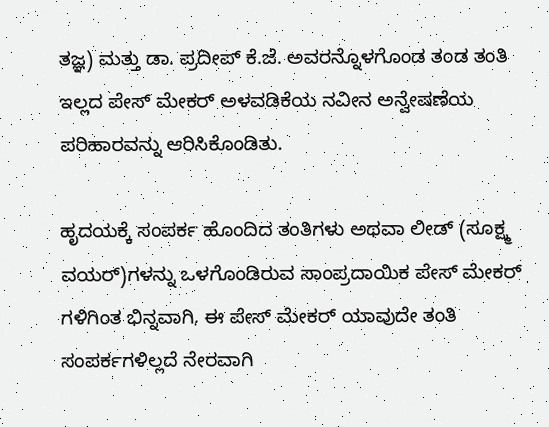ತಜ್ಞ) ಮತ್ತು ಡಾ. ಪ್ರದೀಪ್ ಕೆ.ಜೆ. ಅವರನ್ನೊಳಗೊಂಡ ತಂಡ ತಂತಿ ಇಲ್ಲದ ಪೇಸ್ ಮೇಕರ್ ಅಳವಡಿಕೆಯ ನವೀನ ಅನ್ವೇಷಣೆಯ ಪರಿಹಾರವನ್ನು ಆರಿಸಿಕೊಂಡಿತು.

ಹೃದಯಕ್ಕೆ ಸಂಪರ್ಕ ಹೊಂದಿದ ತಂತಿಗಳು ಅಥವಾ ಲೀಡ್ (ಸೂಕ್ಷ್ಮ ವಯರ್)ಗಳನ್ನು ಒಳಗೊಂಡಿರುವ ಸಾಂಪ್ರದಾಯಿಕ ಪೇಸ್ ಮೇಕರ್ ಗಳಿಗಿಂತ ಭಿನ್ನವಾಗಿ, ಈ ಪೇಸ್ ಮೇಕರ್ ಯಾವುದೇ ತಂತಿ ಸಂಪರ್ಕಗಳಿಲ್ಲದೆ ನೇರವಾಗಿ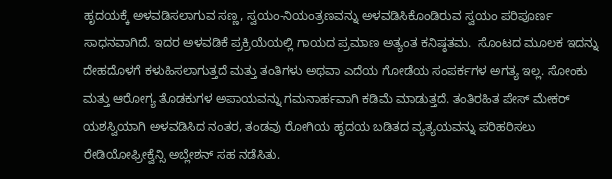ಹೃದಯಕ್ಕೆ ಅಳವಡಿಸಲಾಗುವ ಸಣ್ಣ, ಸ್ವಯಂ-ನಿಯಂತ್ರಣವನ್ನು ಅಳವಡಿಸಿಕೊಂಡಿರುವ ಸ್ವಯಂ ಪರಿಪೂರ್ಣ  ಸಾಧನವಾಗಿದೆ. ಇದರ ಅಳವಡಿಕೆ ಪ್ರಕ್ರಿಯೆಯಲ್ಲಿ ಗಾಯದ ಪ್ರಮಾಣ ಅತ್ಯಂತ ಕನಿಷ್ಠತಮ.  ಸೊಂಟದ ಮೂಲಕ ಇದನ್ನು ದೇಹದೊಳಗೆ ಕಳುಹಿಸಲಾಗುತ್ತದೆ ಮತ್ತು ತಂತಿಗಳು ಅಥವಾ ಎದೆಯ ಗೋಡೆಯ ಸಂಪರ್ಕಗಳ ಅಗತ್ಯ ಇಲ್ಲ. ಸೋಂಕು ಮತ್ತು ಆರೋಗ್ಯ ತೊಡಕುಗಳ ಅಪಾಯವನ್ನು ಗಮನಾರ್ಹವಾಗಿ ಕಡಿಮೆ ಮಾಡುತ್ತದೆ. ತಂತಿರಹಿತ ಪೇಸ್ ಮೇಕರ್ ಯಶಸ್ವಿಯಾಗಿ ಅಳವಡಿಸಿದ ನಂತರ, ತಂಡವು ರೋಗಿಯ ಹೃದಯ ಬಡಿತದ ವ್ಯತ್ಯಯವನ್ನು ಪರಿಹರಿಸಲು ರೇಡಿಯೋಫ್ರೀಕ್ವೆನ್ಸಿ ಅಬ್ಲೇಶನ್ ಸಹ ನಡೆಸಿತು.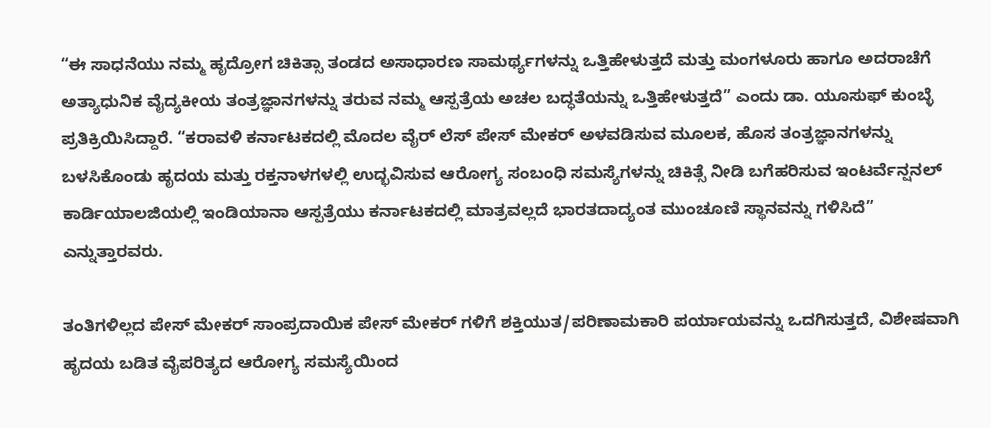“ಈ ಸಾಧನೆಯು ನಮ್ಮ ಹೃದ್ರೋಗ ಚಿಕಿತ್ಸಾ ತಂಡದ ಅಸಾಧಾರಣ ಸಾಮರ್ಥ್ಯಗಳನ್ನು ಒತ್ತಿಹೇಳುತ್ತದೆ ಮತ್ತು ಮಂಗಳೂರು ಹಾಗೂ ಅದರಾಚೆಗೆ ಅತ್ಯಾಧುನಿಕ ವೈದ್ಯಕೀಯ ತಂತ್ರಜ್ಞಾನಗಳನ್ನು ತರುವ ನಮ್ಮ ಆಸ್ಪತ್ರೆಯ ಅಚಲ ಬದ್ಧತೆಯನ್ನು ಒತ್ತಿಹೇಳುತ್ತದೆ” ಎಂದು ಡಾ. ಯೂಸುಫ್ ಕುಂಬ್ಳೆ ಪ್ರತಿಕ್ರಿಯಿಸಿದ್ದಾರೆ. “ಕರಾವಳಿ ಕರ್ನಾಟಕದಲ್ಲಿ ಮೊದಲ ವೈರ್ ಲೆಸ್ ಪೇಸ್ ಮೇಕರ್ ಅಳವಡಿಸುವ ಮೂಲಕ, ಹೊಸ ತಂತ್ರಜ್ಞಾನಗಳನ್ನು ಬಳಸಿಕೊಂಡು ಹೃದಯ ಮತ್ತು ರಕ್ತನಾಳಗಳಲ್ಲಿ ಉದ್ಭವಿಸುವ ಆರೋಗ್ಯ ಸಂಬಂಧಿ ಸಮಸ್ಯೆಗಳನ್ನು ಚಿಕಿತ್ಸೆ ನೀಡಿ ಬಗೆಹರಿಸುವ ಇಂಟರ್ವೆನ್ಷನಲ್ ಕಾರ್ಡಿಯಾಲಜಿಯಲ್ಲಿ ಇಂಡಿಯಾನಾ ಆಸ್ಪತ್ರೆಯು ಕರ್ನಾಟಕದಲ್ಲಿ ಮಾತ್ರವಲ್ಲದೆ ಭಾರತದಾದ್ಯಂತ ಮುಂಚೂಣಿ ಸ್ಥಾನವನ್ನು ಗಳಿಸಿದೆ” ಎನ್ನುತ್ತಾರವರು.

ತಂತಿಗಳಿಲ್ಲದ ಪೇಸ್ ಮೇಕರ್ ಸಾಂಪ್ರದಾಯಿಕ ಪೇಸ್ ಮೇಕರ್ ಗಳಿಗೆ ಶಕ್ತಿಯುತ/ಪರಿಣಾಮಕಾರಿ ಪರ್ಯಾಯವನ್ನು ಒದಗಿಸುತ್ತದೆ, ವಿಶೇಷವಾಗಿ ಹೃದಯ ಬಡಿತ ವೈಪರಿತ್ಯದ ಆರೋಗ್ಯ ಸಮಸ್ಯೆಯಿಂದ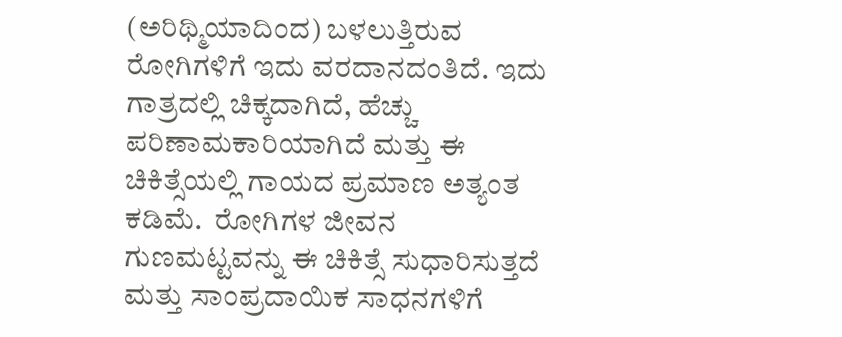(ಅರಿಥ್ಮಿಯಾದಿಂದ) ಬಳಲುತ್ತಿರುವ ರೋಗಿಗಳಿಗೆ ಇದು ವರದಾನದಂತಿದೆ. ಇದು ಗಾತ್ರದಲ್ಲಿ ಚಿಕ್ಕದಾಗಿದೆ, ಹೆಚ್ಚು ಪರಿಣಾಮಕಾರಿಯಾಗಿದೆ ಮತ್ತು ಈ ಚಿಕಿತ್ಸೆಯಲ್ಲಿ ಗಾಯದ ಪ್ರಮಾಣ ಅತ್ಯಂತ ಕಡಿಮೆ.  ರೋಗಿಗಳ ಜೀವನ ಗುಣಮಟ್ಟವನ್ನು ಈ ಚಿಕಿತ್ಸೆ ಸುಧಾರಿಸುತ್ತದೆ ಮತ್ತು ಸಾಂಪ್ರದಾಯಿಕ ಸಾಧನಗಳಿಗೆ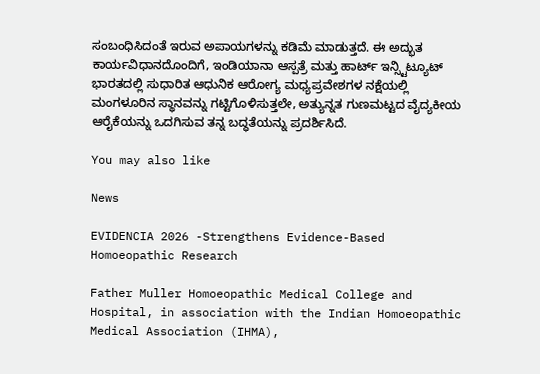ಸಂಬಂಧಿಸಿದಂತೆ ಇರುವ ಅಪಾಯಗಳನ್ನು ಕಡಿಮೆ ಮಾಡುತ್ತದೆ. ಈ ಅದ್ಭುತ ಕಾರ್ಯವಿಧಾನದೊಂದಿಗೆ, ಇಂಡಿಯಾನಾ ಆಸ್ಪತ್ರೆ ಮತ್ತು ಹಾರ್ಟ್ ಇನ್ಸ್ಟಿಟ್ಯೂಟ್ ಭಾರತದಲ್ಲಿ ಸುಧಾರಿತ ಆಧುನಿಕ ಆರೋಗ್ಯ ಮಧ್ಯಪ್ರವೇಶಗಳ ನಕ್ಷೆಯಲ್ಲಿ ಮಂಗಳೂರಿನ ಸ್ಥಾನವನ್ನು ಗಟ್ಟಿಗೊಳಿಸುತ್ತಲೇ, ಅತ್ಯುನ್ನತ ಗುಣಮಟ್ಟದ ವೈದ್ಯಕೀಯ ಆರೈಕೆಯನ್ನು ಒದಗಿಸುವ ತನ್ನ ಬದ್ಧತೆಯನ್ನು ಪ್ರದರ್ಶಿಸಿದೆ.

You may also like

News

EVIDENCIA 2026 -Strengthens Evidence-Based Homoeopathic Research

Father Muller Homoeopathic Medical College and Hospital, in association with the Indian Homoeopathic Medical Association (IHMA),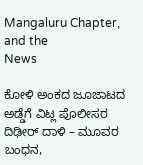Mangaluru Chapter, and the
News

ಕೋಳಿ ಅಂಕದ ಜೂಜಾಟದ ಅಡ್ಡೆಗೆ ವಿಟ್ಲ ಪೊಲೀಸರ ದಿಢೀರ್ ದಾಳಿ – ಮೂವರ ಬಂಧನ,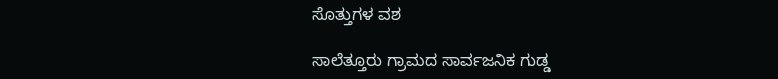ಸೊತ್ತುಗಳ ವಶ

ಸಾಲೆತ್ತೂರು ಗ್ರಾಮದ ಸಾರ್ವಜನಿಕ ಗುಡ್ಡ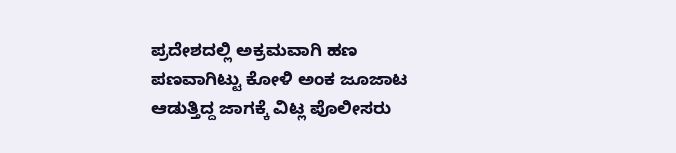ಪ್ರದೇಶದಲ್ಲಿ ಅಕ್ರಮವಾಗಿ ಹಣ ಪಣವಾಗಿಟ್ಟು ಕೋಳಿ ಅಂಕ ಜೂಜಾಟ ಆಡುತ್ತಿದ್ದ ಜಾಗಕ್ಕೆ ವಿಟ್ಲ ಪೊಲೀಸರು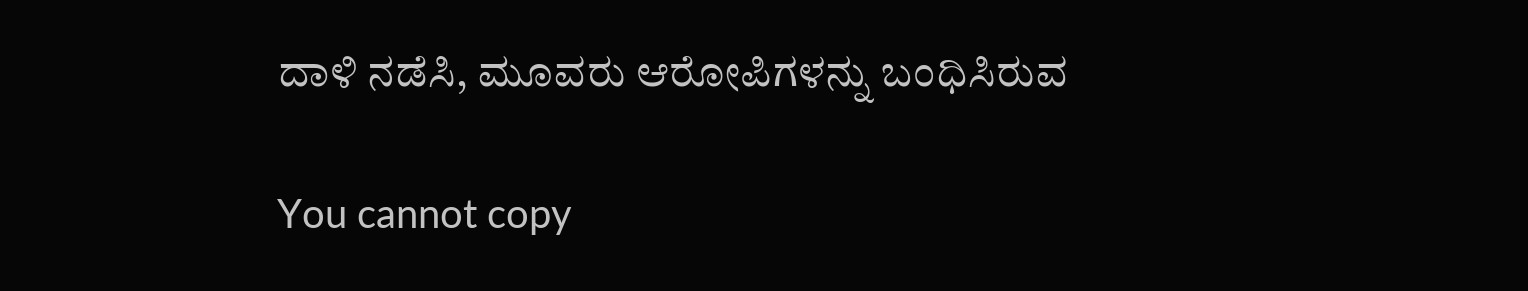ದಾಳಿ ನಡೆಸಿ, ಮೂವರು ಆರೋಪಿಗಳನ್ನು ಬಂಧಿಸಿರುವ

You cannot copy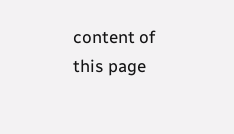content of this page